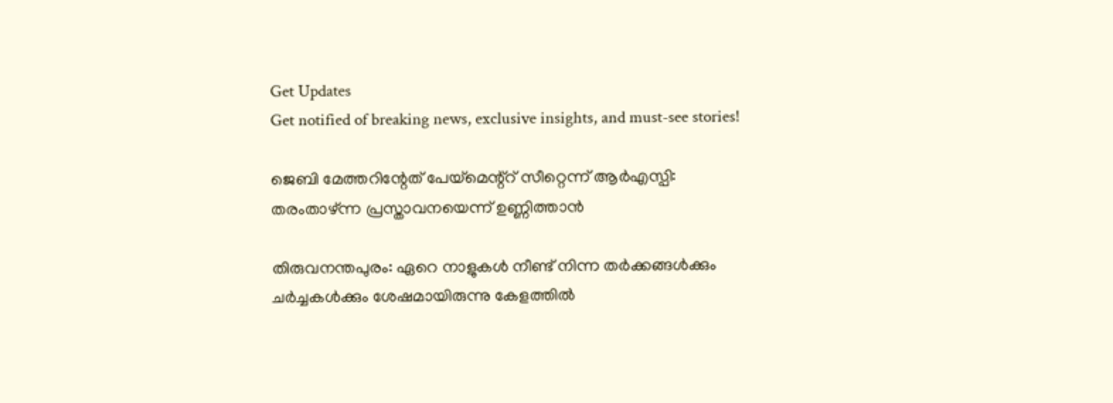Get Updates
Get notified of breaking news, exclusive insights, and must-see stories!

ജെബി മേത്തറിന്റേത് പേയ്മെന്റ്റ് സീറ്റെന്ന് ആർഎസ്പി: തരംതാഴ്ന്ന പ്രസ്താവനയെന്ന് ഉണ്ണിത്താന്‍

തിരുവനന്തപുരം: ഏറെ നാളുകള്‍ നീണ്ട് നിന്ന തർക്കങ്ങള്‍ക്കും ചർച്ചകള്‍ക്കും ശേഷമായിരുന്നു കേളത്തില്‍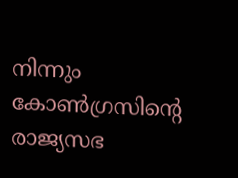നിന്നും കോണ്‍ഗ്രസിന്റെ രാജ്യസഭ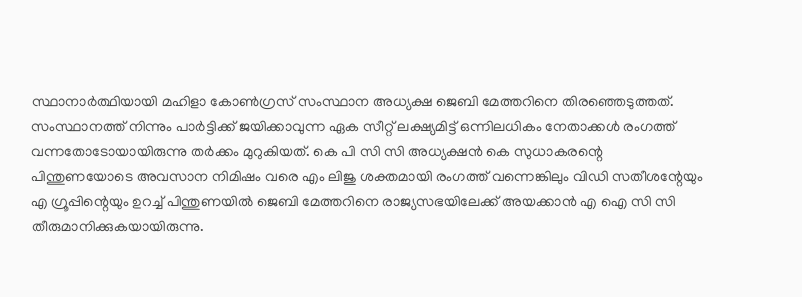സ്ഥാനാർത്ഥിയായി മഹിളാ കോണ്‍ഗ്രസ് സംസ്ഥാന അധ്യക്ഷ ജെബി മേത്തറിനെ തിരഞ്ഞെടുത്തത്. സംസ്ഥാനത്ത് നിന്നും പാർട്ടിക്ക് ജയിക്കാവുന്ന ഏക സീറ്റ് ലക്ഷ്യമിട്ട് ഒന്നിലധികം നേതാക്കള്‍ രംഗത്ത് വന്നതോടോയായിരുന്നു തർക്കം മുറുകിയത്. കെ പി സി സി അധ്യക്ഷന്‍ കെ സുധാകരന്റെ പിന്തുണയോടെ അവസാന നിമിഷം വരെ എം ലിജു ശക്തമായി രംഗത്ത് വന്നെങ്കിലും വിഡി സതീശന്റേയും എ ഗ്രൂപ്പിന്റെയും ഉറച്ച് പിന്തുണയില്‍ ജെബി മേത്തറിനെ രാജ്യസഭയിലേക്ക് അയക്കാന്‍ എ ഐ സി സി തീരുമാനിക്കുകയായിരുന്നു.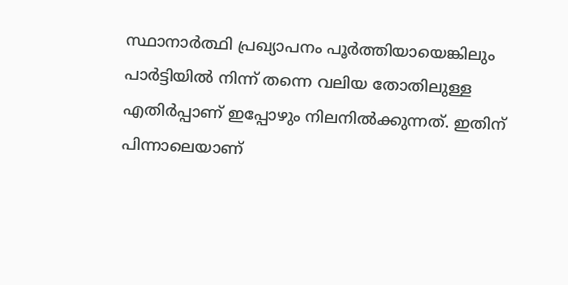സ്ഥാനാർത്ഥി പ്രഖ്യാപനം പൂർത്തിയായെങ്കിലും പാർട്ടിയില്‍ നിന്ന് തന്നെ വലിയ തോതിലുള്ള എതിർപ്പാണ് ഇപ്പോഴും നിലനില്‍ക്കുന്നത്. ഇതിന് പിന്നാലെയാണ്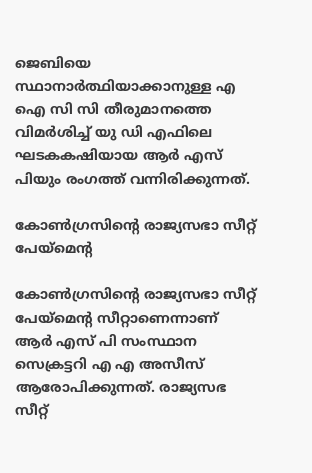ജെബിയെ സ്ഥാനാർത്ഥിയാക്കാനുള്ള എ ഐ സി സി തീരുമാനത്തെ വിമർശിച്ച് യു ഡി എഫിലെ ഘടകകഷിയായ ആർ എസ് പിയും രംഗത്ത് വന്നിരിക്കുന്നത്.

കോണ്‍ഗ്രസിന്റെ രാജ്യസഭാ സീറ്റ് പേയ്മെന്റ

കോണ്‍ഗ്രസിന്റെ രാജ്യസഭാ സീറ്റ് പേയ്മെന്റ സീറ്റാണെന്നാണ് ആർ എസ് പി സംസ്ഥാന സെക്രട്ടറി എ എ അസീസ് ആരോപിക്കുന്നത്. രാജ്യസഭ സീറ്റ്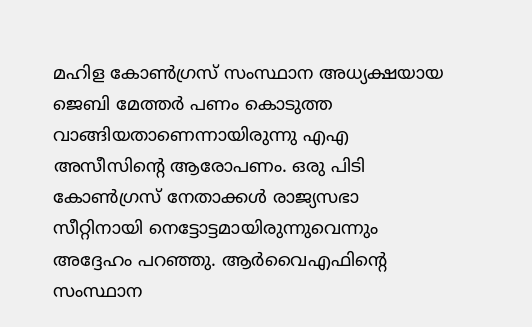മഹിള കോണ്‍ഗ്രസ് സംസ്ഥാന അധ്യക്ഷയായ ജെബി മേത്തർ പണം കൊടുത്ത വാങ്ങിയതാണെന്നായിരുന്നു എഎ അസീസിന്റെ ആരോപണം. ഒരു പിടി കോണ്‍ഗ്രസ് നേതാക്കള്‍ രാജ്യസഭാ സീറ്റിനായി നെട്ടോട്ടമായിരുന്നുവെന്നും അദ്ദേഹം പറഞ്ഞു. ആര്‍വൈഎഫിന്‍റെ സംസ്ഥാന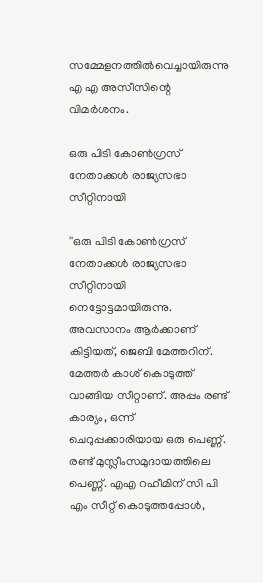സമ്മേളനത്തിൽവെച്ചായിരുന്നു എ എ അസീസിന്റെ വിമർശനം.

ഒരു പിടി കോണ്‍ഗ്രസ് നേതാക്കള്‍ രാജ്യസഭാ സീറ്റിനായി

''ഒരു പിടി കോണ്‍ഗ്രസ് നേതാക്കള്‍ രാജ്യസഭാ സീറ്റിനായി നെട്ടോട്ടമായിരുന്നു. അവസാനം ആര്‍ക്കാണ് കിട്ടിയത്, ജെബി മേത്തറിന്. മേത്തര്‍ കാശ് കൊടുത്ത് വാങ്ങിയ സീറ്റാണ്. അപ്പം രണ്ട് കാര്യം, ഒന്ന് ചെറുപ്പക്കാരിയായ ഒരു പെണ്ണ്. രണ്ട് മുസ്ലീംസമുദായത്തിലെ പെണ്ണ്. എഎ റഹീമിന് സി പി എം സീറ്റ് കൊടുത്തപ്പോള്‍,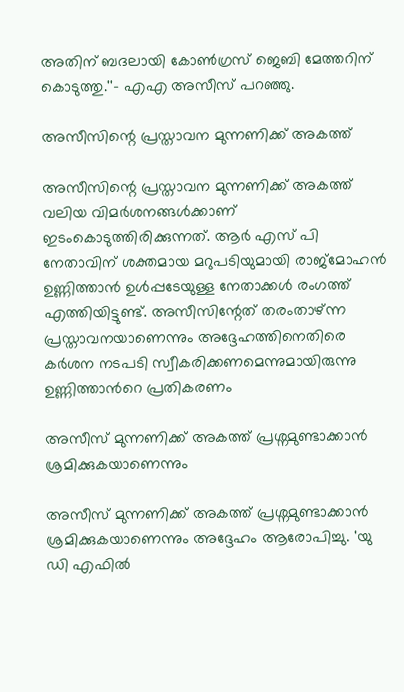അതിന് ബദലായി കോണ്‍ഗ്രസ് ജെബി മേത്തറിന് കൊടുത്തു.''- എഎ അസീസ് പറഞ്ഞു.

അസീസിന്റെ പ്രസ്താവന മുന്നണിക്ക് അകത്ത്

അസീസിന്റെ പ്രസ്താവന മുന്നണിക്ക് അകത്ത് വലിയ വിമർശനങ്ങള്‍ക്കാണ് ഇടംകൊടുത്തിരിക്കുന്നത്. ആർ എസ് പി നേതാവിന് ശക്തമായ മറുപടിയുമായി രാജ്മോഹന്‍ ഉണ്ണിത്താന്‍ ഉള്‍പ്പടേയുള്ള നേതാക്കള്‍ രംഗത്ത് എത്തിയിട്ടുണ്ട്. അസീസിന്റേത് തരംതാഴ്ന്ന പ്രസ്താവനയാണെന്നും അദ്ദേഹത്തിനെതിരെ കർശന നടപടി സ്വീകരിക്കണമെന്നുമായിരുന്നു ഉണ്ണിത്താന്‍റെ പ്രതികരണം

അസീസ് മുന്നണിക്ക് അകത്ത് പ്രശ്നമുണ്ടാക്കാന്‍ ശ്രമിക്കുകയാണെന്നും

അസീസ് മുന്നണിക്ക് അകത്ത് പ്രശ്നമുണ്ടാക്കാന്‍ ശ്രമിക്കുകയാണെന്നും അദ്ദേഹം ആരോപിച്ചു. 'യു ഡി എഫില്‍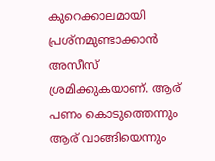കുറെക്കാലമായി പ്രശ്‌നമുണ്ടാക്കാന്‍ അസീസ് ശ്രമിക്കുകയാണ്. ആര് പണം കൊടുത്തെന്നും ആര് വാങ്ങിയെന്നും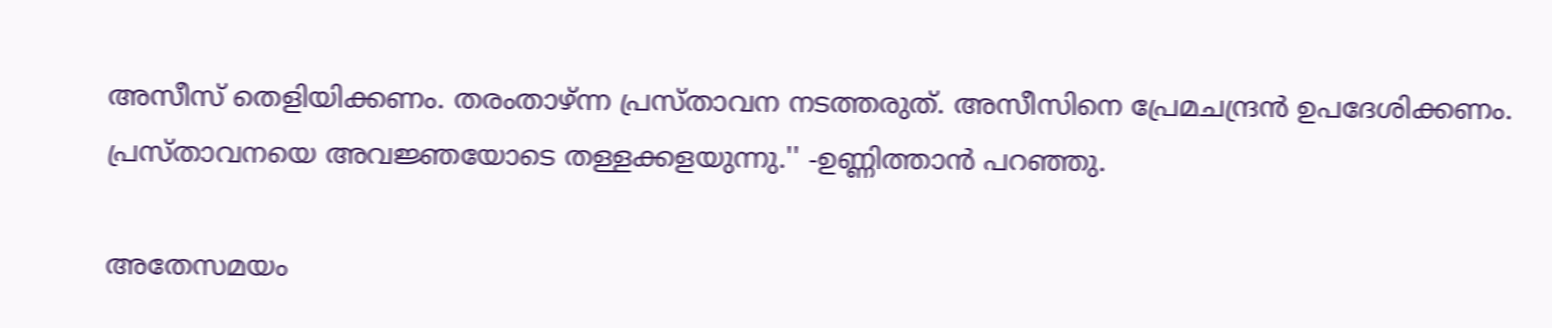അസീസ് തെളിയിക്കണം. തരംതാഴ്ന്ന പ്രസ്താവന നടത്തരുത്. അസീസിനെ പ്രേമചന്ദ്രന്‍ ഉപദേശിക്കണം. പ്രസ്താവനയെ അവജ്ഞയോടെ തള്ളക്കളയുന്നു.'' -ഉണ്ണിത്താന്‍ പറഞ്ഞു.

അതേസമയം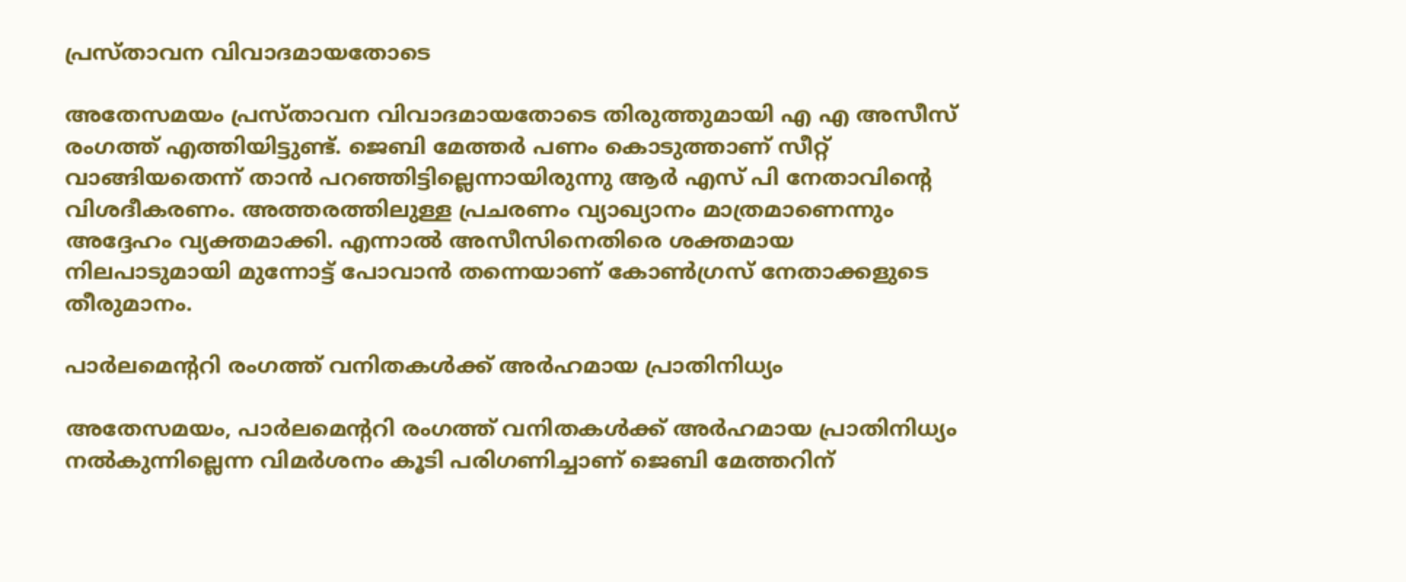പ്രസ്താവന വിവാദമായതോടെ

അതേസമയം പ്രസ്താവന വിവാദമായതോടെ തിരുത്തുമായി എ എ അസീസ് രംഗത്ത് എത്തിയിട്ടുണ്ട്. ജെബി മേത്തർ പണം കൊടുത്താണ് സീറ്റ് വാങ്ങിയതെന്ന് താൻ പറഞ്ഞിട്ടില്ലെന്നായിരുന്നു ആർ എസ് പി നേതാവിന്റെ വിശദീകരണം. അത്തരത്തിലുള്ള പ്രചരണം വ്യാഖ്യാനം മാത്രമാണെന്നും അദ്ദേഹം വ്യക്തമാക്കി. എന്നാല്‍ അസീസിനെതിരെ ശക്തമായ നിലപാടുമായി മുന്നോട്ട് പോവാന്‍ തന്നെയാണ് കോണ്‍ഗ്രസ് നേതാക്കളുടെ തീരുമാനം.

പാർലമെന്ററി രംഗത്ത് വനിതകൾക്ക് അർഹമായ പ്രാതിനിധ്യം

അതേസമയം, പാർലമെന്ററി രംഗത്ത് വനിതകൾക്ക് അർഹമായ പ്രാതിനിധ്യം നൽകുന്നില്ലെന്ന വിമർശനം കൂടി പരിഗണിച്ചാണ് ജെബി മേത്തറിന്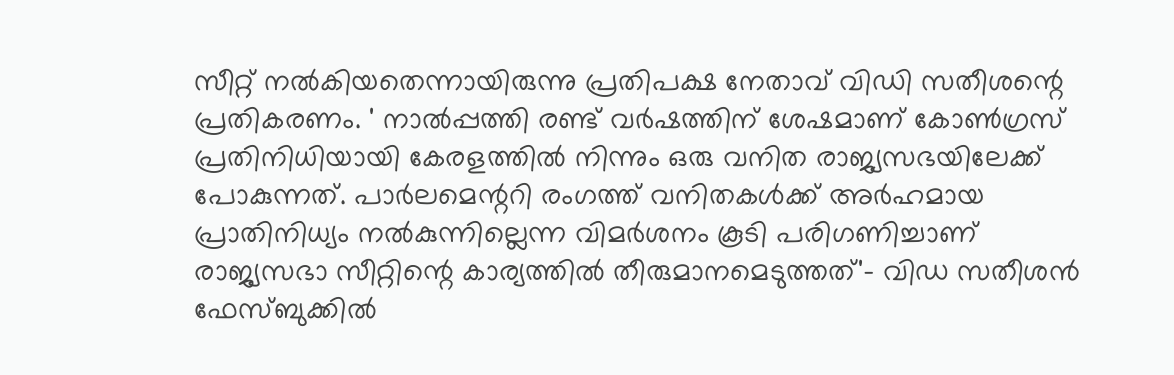സീറ്റ് നല്‍കിയതെന്നായിരുന്നു പ്രതിപക്ഷ നേതാവ് വിഡി സതീശന്റെ പ്രതികരണം. ' നാൽപ്പത്തി രണ്ട് വർഷത്തിന് ശേഷമാണ് കോൺഗ്രസ് പ്രതിനിധിയായി കേരളത്തിൽ നിന്നും ഒരു വനിത രാജ്യസഭയിലേക്ക് പോകുന്നത്. പാർലമെന്ററി രംഗത്ത് വനിതകൾക്ക് അർഹമായ പ്രാതിനിധ്യം നൽകുന്നില്ലെന്ന വിമർശനം കൂടി പരിഗണിച്ചാണ് രാജ്യസഭാ സീറ്റിന്റെ കാര്യത്തിൽ തീരുമാനമെടുത്തത്'- വിഡ സതീശന്‍ ഫേസ്ബുക്കില്‍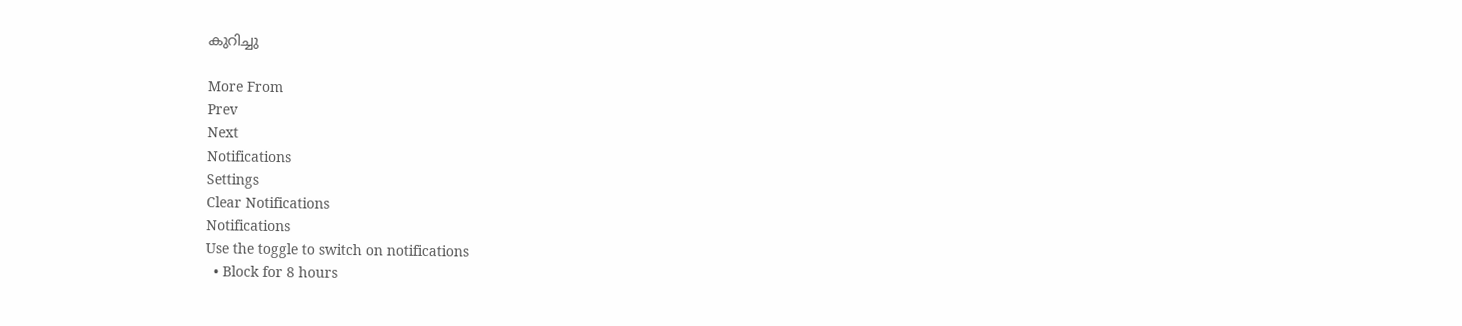കുറിച്ചു

More From
Prev
Next
Notifications
Settings
Clear Notifications
Notifications
Use the toggle to switch on notifications
  • Block for 8 hours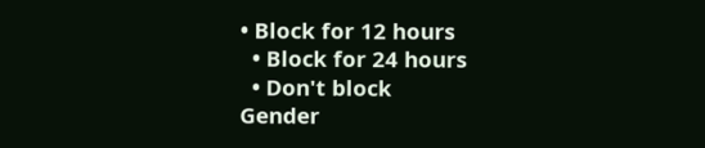• Block for 12 hours
  • Block for 24 hours
  • Don't block
Gender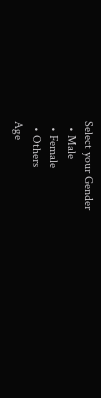Select your Gender
  • Male
  • Female
  • Others
Age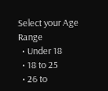Select your Age Range
  • Under 18
  • 18 to 25
  • 26 to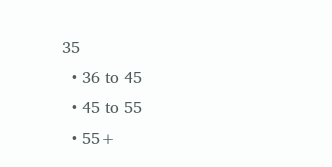35
  • 36 to 45
  • 45 to 55
  • 55+